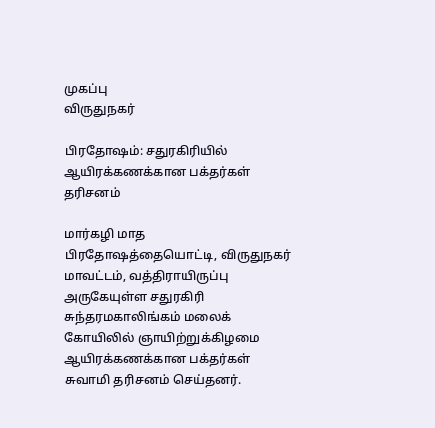முகப்பு
விருதுநகர்

பிரதோஷம்: சதுரகிரியில் ஆயிரக்கணக்கான பக்தர்கள் தரிசனம்

மார்கழி மாத பிரதோஷத்தையொட்டி, விருதுநகர் மாவட்டம், வத்திராயிருப்பு அருகேயுள்ள சதுரகிரி சுந்தரமகாலிங்கம் மலைக் கோயிலில் ஞாயிற்றுக்கிழமை ஆயிரக்கணக்கான பக்தர்கள் சுவாமி தரிசனம் செய்தனர்.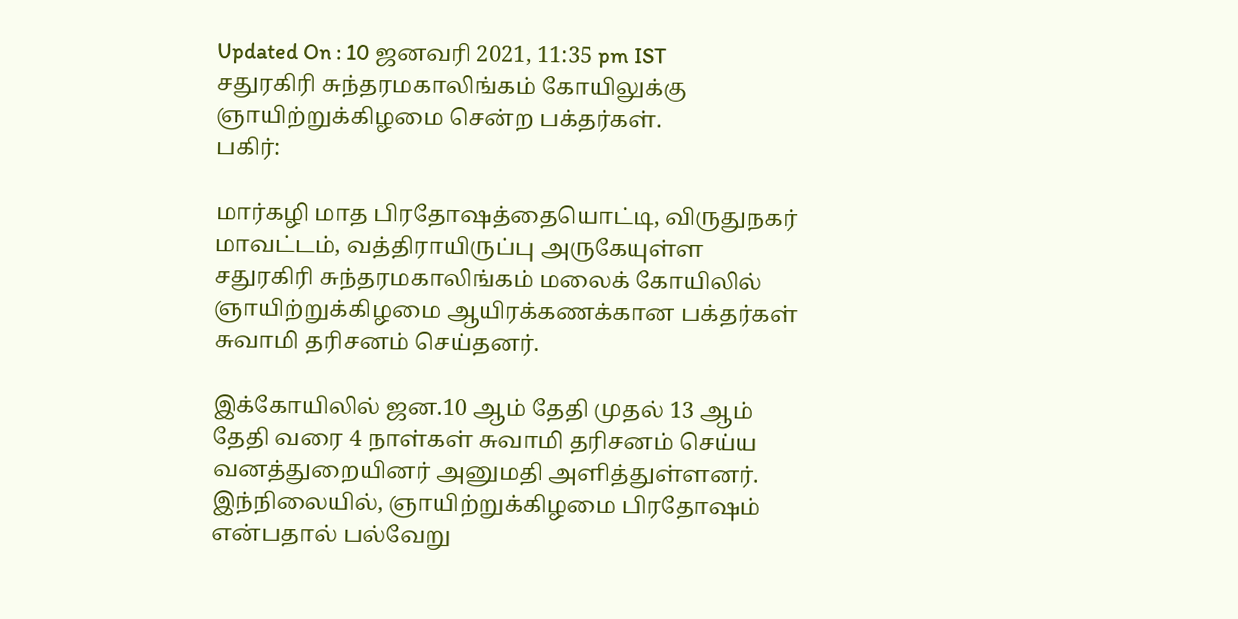Updated On : 10 ஜனவரி 2021, 11:35 pm IST
சதுரகிரி சுந்தரமகாலிங்கம் கோயிலுக்கு ஞாயிற்றுக்கிழமை சென்ற பக்தர்கள்.
பகிர்:

மார்கழி மாத பிரதோஷத்தையொட்டி, விருதுநகர் மாவட்டம், வத்திராயிருப்பு அருகேயுள்ள சதுரகிரி சுந்தரமகாலிங்கம் மலைக் கோயிலில் ஞாயிற்றுக்கிழமை ஆயிரக்கணக்கான பக்தர்கள் சுவாமி தரிசனம் செய்தனர்.

இக்கோயிலில் ஜன.10 ஆம் தேதி முதல் 13 ஆம் தேதி வரை 4 நாள்கள் சுவாமி தரிசனம் செய்ய வனத்துறையினர் அனுமதி அளித்துள்ளனர். இந்நிலையில், ஞாயிற்றுக்கிழமை பிரதோஷம் என்பதால் பல்வேறு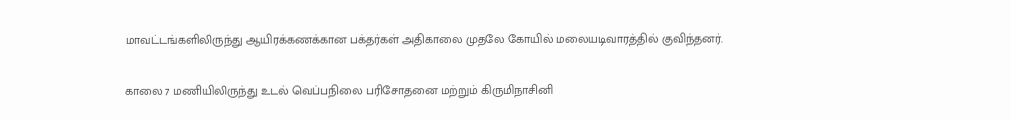மாவட்டங்களிலிருந்து ஆயிரக்கணக்கான பக்தர்கள் அதிகாலை முதலே கோயில் மலையடிவாரத்தில் குவிந்தனர்.

காலை 7 மணியிலிருந்து உடல் வெப்பநிலை பரிசோதனை மற்றும் கிருமிநாசினி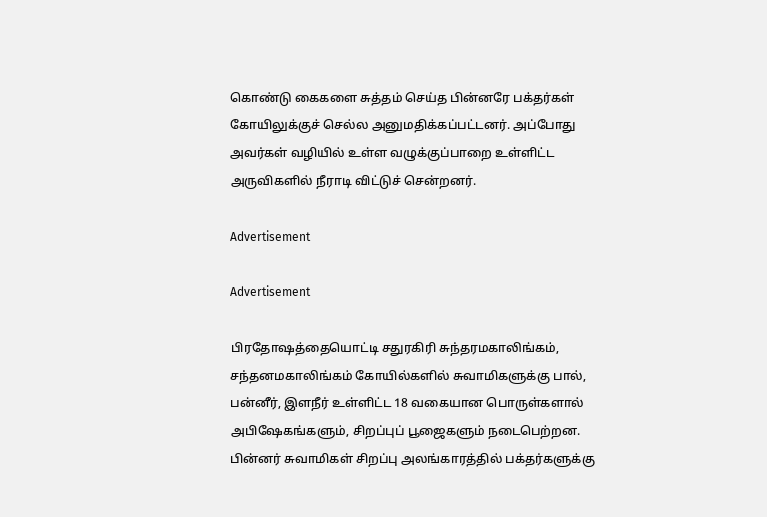கொண்டு கைகளை சுத்தம் செய்த பின்னரே பக்தர்கள் கோயிலுக்குச் செல்ல அனுமதிக்கப்பட்டனர். அப்போது அவர்கள் வழியில் உள்ள வழுக்குப்பாறை உள்ளிட்ட அருவிகளில் நீராடி விட்டுச் சென்றனர்.

Advertisement

Advertisement

பிரதோஷத்தையொட்டி சதுரகிரி சுந்தரமகாலிங்கம், சந்தனமகாலிங்கம் கோயில்களில் சுவாமிகளுக்கு பால், பன்னீர், இளநீர் உள்ளிட்ட 18 வகையான பொருள்களால் அபிஷேகங்களும், சிறப்புப் பூஜைகளும் நடைபெற்றன. பின்னர் சுவாமிகள் சிறப்பு அலங்காரத்தில் பக்தர்களுக்கு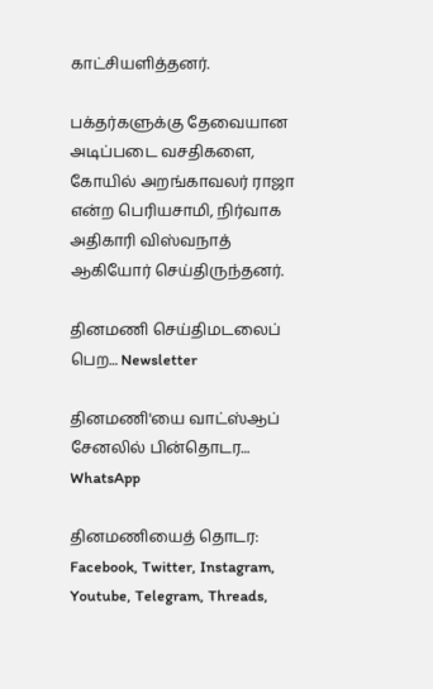காட்சியளித்தனர்.

பக்தர்களுக்கு தேவையான அடிப்படை வசதிகளை, கோயில் அறங்காவலர் ராஜா என்ற பெரியசாமி, நிர்வாக அதிகாரி விஸ்வநாத் ஆகியோர் செய்திருந்தனர்.

தினமணி செய்திமடலைப் பெற... Newsletter

தினமணி'யை வாட்ஸ்ஆப் சேனலில் பின்தொடர... WhatsApp

தினமணியைத் தொடர: Facebook, Twitter, Instagram, Youtube, Telegram, Threads,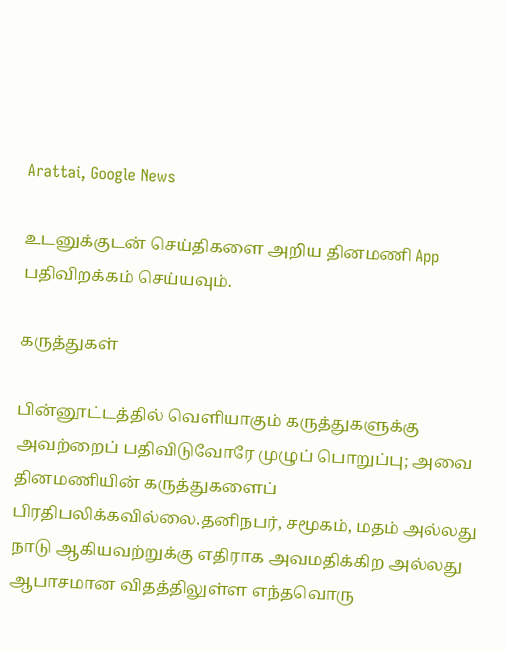Arattai, Google News

உடனுக்குடன் செய்திகளை அறிய தினமணி App பதிவிறக்கம் செய்யவும்.

கருத்துகள்

பின்னூட்டத்தில் வெளியாகும் கருத்துகளுக்கு அவற்றைப் பதிவிடுவோரே முழுப் பொறுப்பு; அவை தினமணியின் கருத்துகளைப் பிரதிபலிக்கவில்லை.தனிநபர், சமூகம், மதம் அல்லது நாடு ஆகியவற்றுக்கு எதிராக அவமதிக்கிற அல்லது ஆபாசமான விதத்திலுள்ள எந்தவொரு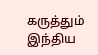கருத்தும் இந்திய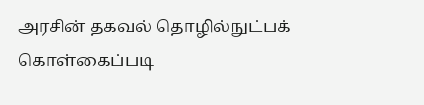அரசின் தகவல் தொழில்நுட்பக் கொள்கைப்படி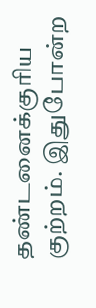தண்டனைக்குரிய குற்றம். இதுபோன்ற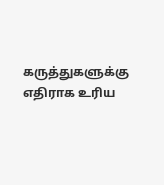கருத்துகளுக்கு எதிராக உரிய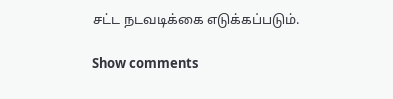சட்ட நடவடிக்கை எடுக்கப்படும்.

Show comments